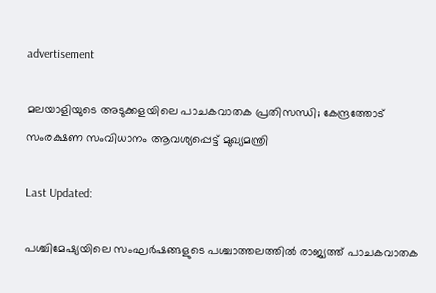advertisement

മലയാളിയുടെ അടുക്കളയിലെ പാചകവാതക പ്രതിസന്ധി; കേന്ദ്രത്തോട് സംരക്ഷണ സംവിധാനം ആവശ്യപ്പെട്ട് മുഖ്യമന്ത്രി

Last Updated:

പശ്ചിമേഷ്യയിലെ സംഘർഷങ്ങളുടെ പശ്ചാത്തലത്തിൽ രാജ്യത്ത് പാചകവാതക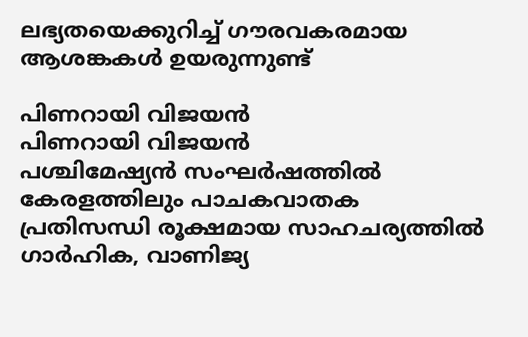ലഭ്യതയെക്കുറിച്ച് ഗൗരവകരമായ ആശങ്കകൾ ഉയരുന്നുണ്ട്

പിണറായി വിജയൻ
പിണറായി വിജയൻ
പശ്ചിമേഷ്യൻ സംഘർഷത്തിൽ കേരളത്തിലും പാചകവാതക പ്രതിസന്ധി രൂക്ഷമായ സാഹചര്യത്തിൽ ഗാർഹിക, വാണിജ്യ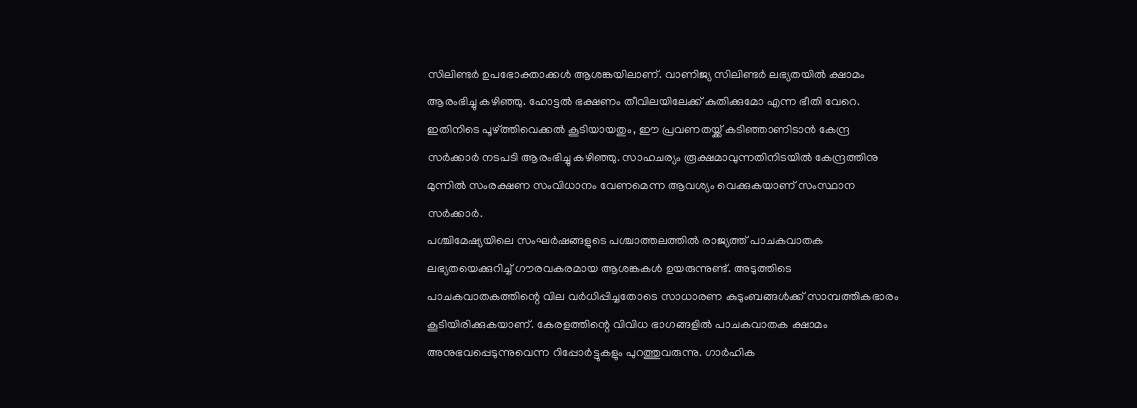സിലിണ്ടർ ഉപഭോക്താക്കൾ ആശങ്കയിലാണ്. വാണിജ്യ സിലിണ്ടർ ലഭ്യതയിൽ ക്ഷാമം ആരംഭിച്ചു കഴിഞ്ഞു. ഹോട്ടൽ ഭക്ഷണം തീവിലയിലേക്ക് കുതിക്കുമോ എന്ന ഭീതി വേറെ. ഇതിനിടെ പൂഴ്ത്തിവെക്കൽ കൂടിയായതും, ഈ പ്രവണതയ്ക്ക് കടിഞ്ഞാണിടാൻ കേന്ദ്ര സർക്കാർ നടപടി ആരംഭിച്ചു കഴിഞ്ഞു. സാഹചര്യം രൂക്ഷമാവുന്നതിനിടയിൽ കേന്ദ്രത്തിനു മുന്നിൽ സംരക്ഷണ സംവിധാനം വേണമെന്ന ആവശ്യം വെക്കുകയാണ് സംസ്ഥാന സർക്കാർ.
പശ്ചിമേഷ്യയിലെ സംഘർഷങ്ങളുടെ പശ്ചാത്തലത്തിൽ രാജ്യത്ത് പാചകവാതക ലഭ്യതയെക്കുറിച്ച് ഗൗരവകരമായ ആശങ്കകൾ ഉയരുന്നുണ്ട്. അടുത്തിടെ പാചകവാതകത്തിന്റെ വില വർധിപ്പിച്ചതോടെ സാധാരണ കുടുംബങ്ങൾക്ക് സാമ്പത്തികഭാരം കൂടിയിരിക്കുകയാണ്. കേരളത്തിന്റെ വിവിധ ഭാഗങ്ങളിൽ പാചകവാതക ക്ഷാമം അനുഭവപ്പെടുന്നുവെന്ന റിപ്പോർട്ടുകളും പുറത്തുവരുന്നു. ഗാർഹിക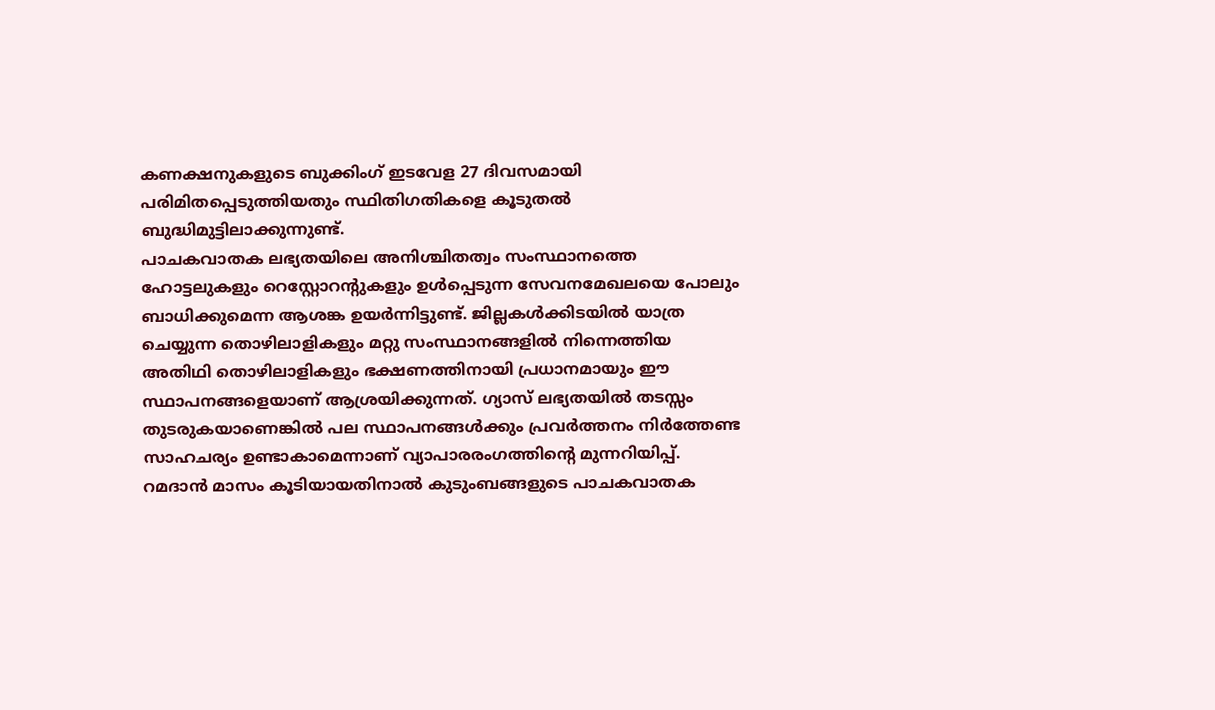കണക്ഷനുകളുടെ ബുക്കിംഗ് ഇടവേള 27 ദിവസമായി പരിമിതപ്പെടുത്തിയതും സ്ഥിതിഗതികളെ കൂടുതൽ ബുദ്ധിമുട്ടിലാക്കുന്നുണ്ട്.
പാചകവാതക ലഭ്യതയിലെ അനിശ്ചിതത്വം സംസ്ഥാനത്തെ ഹോട്ടലുകളും റെസ്റ്റോറന്റുകളും ഉൾപ്പെടുന്ന സേവനമേഖലയെ പോലും ബാധിക്കുമെന്ന ആശങ്ക ഉയർന്നിട്ടുണ്ട്. ജില്ലകൾക്കിടയിൽ യാത്ര ചെയ്യുന്ന തൊഴിലാളികളും മറ്റു സംസ്ഥാനങ്ങളിൽ നിന്നെത്തിയ അതിഥി തൊഴിലാളികളും ഭക്ഷണത്തിനായി പ്രധാനമായും ഈ സ്ഥാപനങ്ങളെയാണ് ആശ്രയിക്കുന്നത്. ഗ്യാസ് ലഭ്യതയിൽ തടസ്സം തുടരുകയാണെങ്കിൽ പല സ്ഥാപനങ്ങൾക്കും പ്രവർത്തനം നിർത്തേണ്ട സാഹചര്യം ഉണ്ടാകാമെന്നാണ് വ്യാപാരരംഗത്തിന്റെ മുന്നറിയിപ്പ്. റമദാൻ മാസം കൂടിയായതിനാൽ കുടുംബങ്ങളുടെ പാചകവാതക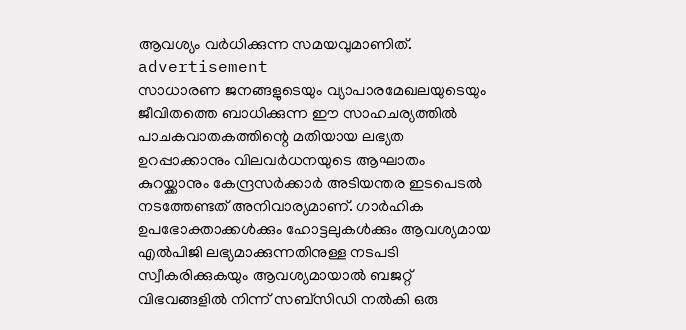ആവശ്യം വർധിക്കുന്ന സമയവുമാണിത്.
advertisement
സാധാരണ ജനങ്ങളുടെയും വ്യാപാരമേഖലയുടെയും ജീവിതത്തെ ബാധിക്കുന്ന ഈ സാഹചര്യത്തിൽ പാചകവാതകത്തിന്റെ മതിയായ ലഭ്യത ഉറപ്പാക്കാനും വിലവർധനയുടെ ആഘാതം കുറയ്ക്കാനും കേന്ദ്രസർക്കാർ അടിയന്തര ഇടപെടൽ നടത്തേണ്ടത് അനിവാര്യമാണ്. ഗാർഹിക ഉപഭോക്താക്കൾക്കും ഹോട്ടലുകൾക്കും ആവശ്യമായ എൽപിജി ലഭ്യമാക്കുന്നതിനുള്ള നടപടി സ്വീകരിക്കുകയും ആവശ്യമായാൽ ബജറ്റ് വിഭവങ്ങളിൽ നിന്ന് സബ്സിഡി നൽകി ഒരു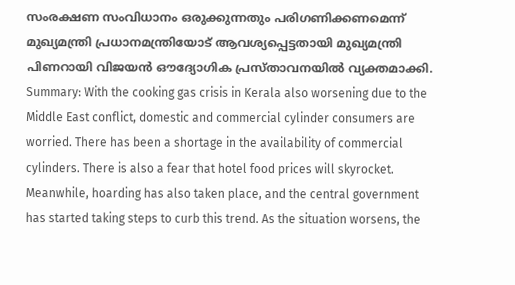സംരക്ഷണ സംവിധാനം ഒരുക്കുന്നതും പരിഗണിക്കണമെന്ന് മുഖ്യമന്ത്രി പ്രധാനമന്ത്രിയോട് ആവശ്യപ്പെട്ടതായി മുഖ്യമന്ത്രി പിണറായി വിജയൻ ഔദ്യോഗിക പ്രസ്താവനയിൽ വ്യക്തമാക്കി.
Summary: With the cooking gas crisis in Kerala also worsening due to the Middle East conflict, domestic and commercial cylinder consumers are worried. There has been a shortage in the availability of commercial cylinders. There is also a fear that hotel food prices will skyrocket. Meanwhile, hoarding has also taken place, and the central government has started taking steps to curb this trend. As the situation worsens, the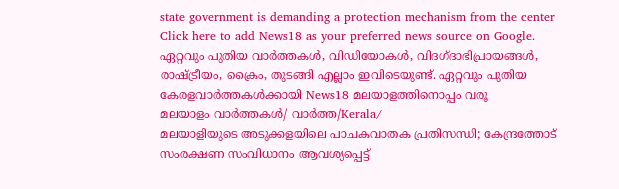state government is demanding a protection mechanism from the center
Click here to add News18 as your preferred news source on Google.
ഏറ്റവും പുതിയ വാർത്തകൾ, വിഡിയോകൾ, വിദഗ്ദാഭിപ്രായങ്ങൾ, രാഷ്ട്രീയം, ക്രൈം, തുടങ്ങി എല്ലാം ഇവിടെയുണ്ട്. ഏറ്റവും പുതിയ കേരളവാർത്തകൾക്കായി News18 മലയാളത്തിനൊപ്പം വരൂ
മലയാളം വാർത്തകൾ/ വാർത്ത/Kerala/
മലയാളിയുടെ അടുക്കളയിലെ പാചകവാതക പ്രതിസന്ധി; കേന്ദ്രത്തോട് സംരക്ഷണ സംവിധാനം ആവശ്യപ്പെട്ട്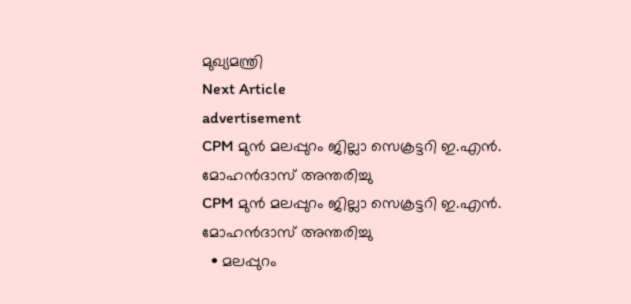മുഖ്യമന്ത്രി
Next Article
advertisement
CPM മുൻ മലപ്പുറം ജില്ലാ സെക്രട്ടറി ഇ.എൻ. മോഹൻദാസ് അന്തരിച്ചു
CPM മുൻ മലപ്പുറം ജില്ലാ സെക്രട്ടറി ഇ.എൻ. മോഹൻദാസ് അന്തരിച്ചു
  • മലപ്പുറം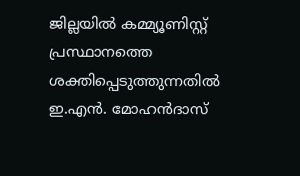ജില്ലയിൽ കമ്മ്യൂണിസ്റ്റ് പ്രസ്ഥാനത്തെ ശക്തിപ്പെടുത്തുന്നതിൽ ഇ.എൻ. മോഹൻദാസ്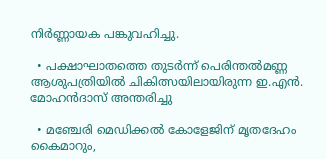നിർണ്ണായക പങ്കുവഹിച്ചു.

  • പക്ഷാഘാതത്തെ തുടർന്ന് പെരിന്തൽമണ്ണ ആശുപത്രിയിൽ ചികിത്സയിലായിരുന്ന ഇ.എൻ. മോഹൻദാസ് അന്തരിച്ചു

  • മഞ്ചേരി മെഡിക്കൽ കോളേജിന് മൃതദേഹം കൈമാറും,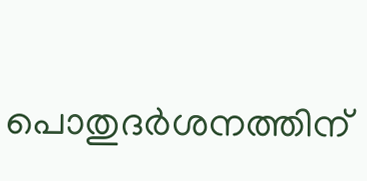പൊതുദർശനത്തിന്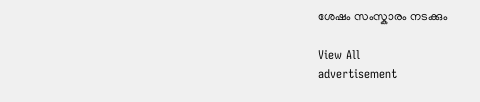ശേഷം സംസ്കാരം നടക്കും

View All
advertisement